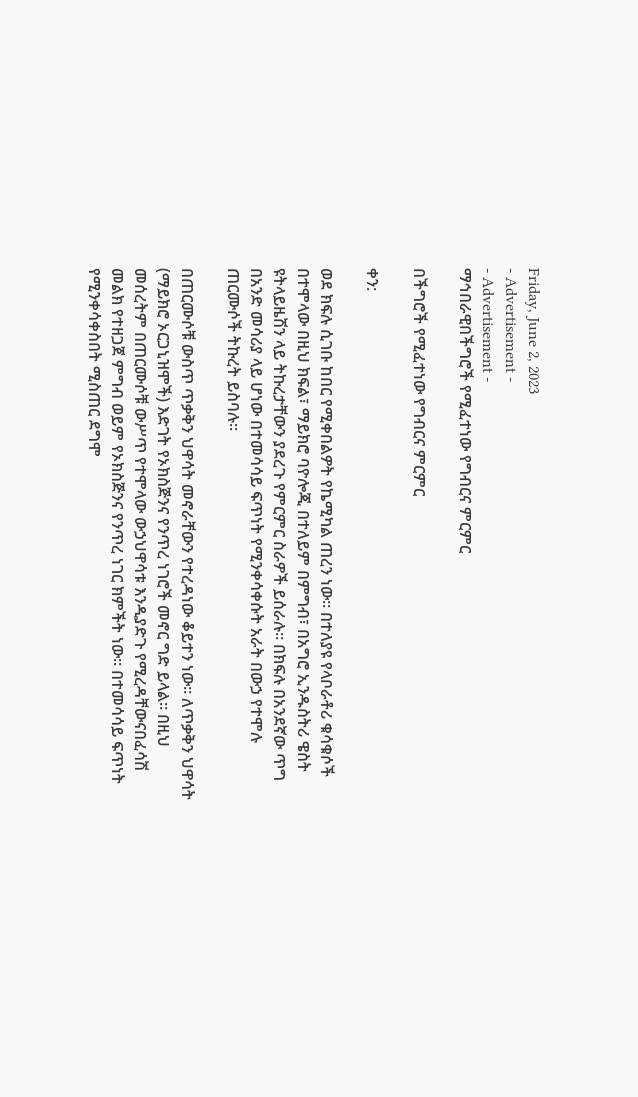Friday, June 2, 2023
- Advertisement -
- Advertisement -
ማኅበራዊበችግሮች የሚፈተነው የግብርና ምርምር

በችግሮች የሚፈተነው የግብርና ምርምር

ቀን:

ወደ ክፍሉ ሲገቡ ከበር የሚቀበልዎት የኬሚካል ጠረን ነው፡፡ በተለያዩ የላቦራቶሪ ቁሳቁሶች በተሞላው በዚህ ክፍል፣ ማይክሮ ባዮሎጂ በተለይም በምግብ፣ በአግሮ ኢንዱስትሪ ዌስት ዩትላይዜሽን ላይ ትኩረታቸውን ያደረጉ የምርምር ስራዎች ይሰራሉ፡፡ በክፍሉ በአንደኛው ጥግ በአንድ መሳሪያ ላይ ሆነው በተመሳሳይ ፍጥነት የሚንቀሳቀሱት አራት በውኃ የተሞሉ ጠርሙሶች ትኩረት ይስባሉ፡፡

በጠርሙሶቹ ውስጥ ጥቃቅን ህዋሳት መኖራቸውን የተረዳነው ቆይተን ነው፡፡ ለጥቃቅን ህዋሳት (ማይክሮ ኦርጋኒዝሞች) እድገት የኦክስጅንና የንጥረ ነገሮች መኖር ግድ ይላል፡፡ በዚህ መሰረትም በጠርሙሶቹ ውሥጥ የተሞላው ውኃህዋሳቱ እንዲያድጉ የሚረዳቸውናበፈሳሽ መልክ የተዘጋጀ ምግብ ወይም የኦክስጅንና የንጥረ ነገር ክምችት ነው፡፡ በተመሳሳይ ፍጥነት የሚንቀሳቀስበት ሚስጠር ደግሞ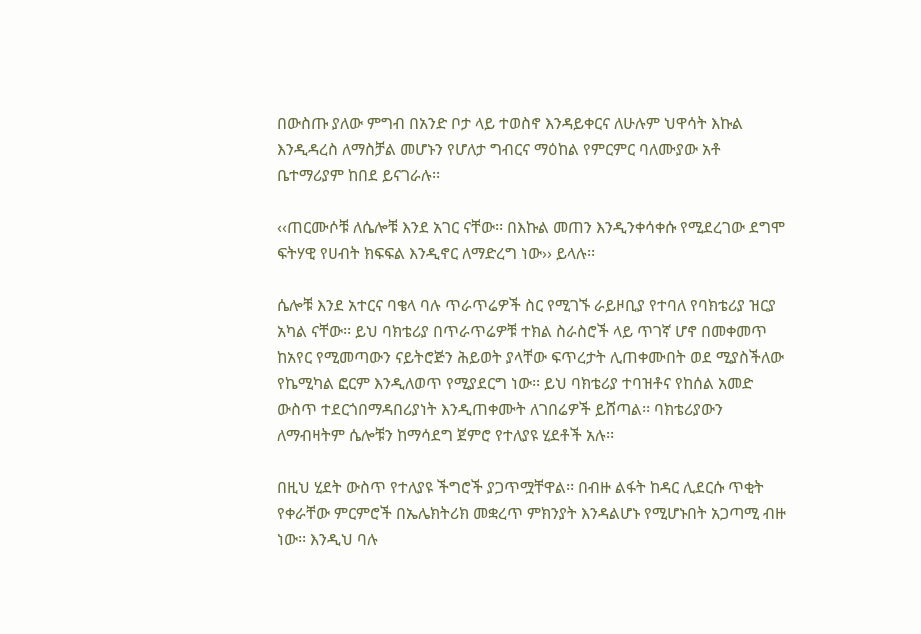በውስጡ ያለው ምግብ በአንድ ቦታ ላይ ተወስኖ እንዳይቀርና ለሁሉም ህዋሳት እኩል እንዲዳረስ ለማስቻል መሆኑን የሆለታ ግብርና ማዕከል የምርምር ባለሙያው አቶ ቤተማሪያም ከበደ ይናገራሉ፡፡

‹‹ጠርሙሶቹ ለሴሎቹ እንደ አገር ናቸው፡፡ በእኩል መጠን እንዲንቀሳቀሱ የሚደረገው ደግሞ ፍትሃዊ የሀብት ክፍፍል እንዲኖር ለማድረግ ነው›› ይላሉ፡፡

ሴሎቹ እንደ አተርና ባቄላ ባሉ ጥራጥሬዎች ስር የሚገኙ ራይዞቢያ የተባለ የባክቴሪያ ዝርያ አካል ናቸው፡፡ ይህ ባክቴሪያ በጥራጥሬዎቹ ተክል ስራስሮች ላይ ጥገኛ ሆኖ በመቀመጥ ከአየር የሚመጣውን ናይትሮጅን ሕይወት ያላቸው ፍጥረታት ሊጠቀሙበት ወደ ሚያስችለው የኬሚካል ፎርም እንዲለወጥ የሚያደርግ ነው፡፡ ይህ ባክቴሪያ ተባዝቶና የከሰል አመድ ውስጥ ተደርጎበማዳበሪያነት እንዲጠቀሙት ለገበሬዎች ይሸጣል፡፡ ባክቴሪያውን ለማብዛትም ሴሎቹን ከማሳደግ ጀምሮ የተለያዩ ሂደቶች አሉ፡፡

በዚህ ሂደት ውስጥ የተለያዩ ችግሮች ያጋጥሟቸዋል፡፡ በብዙ ልፋት ከዳር ሊደርሱ ጥቂት የቀራቸው ምርምሮች በኤሌክትሪክ መቋረጥ ምክንያት እንዳልሆኑ የሚሆኑበት አጋጣሚ ብዙ ነው፡፡ እንዲህ ባሉ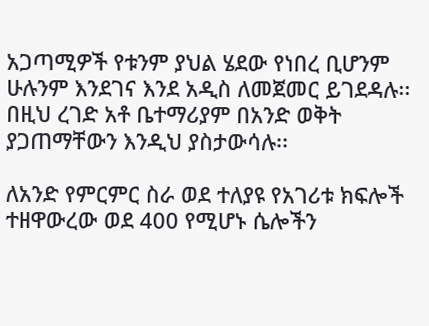አጋጣሚዎች የቱንም ያህል ሄደው የነበረ ቢሆንም ሁሉንም እንደገና እንደ አዲስ ለመጀመር ይገደዳሉ፡፡ በዚህ ረገድ አቶ ቤተማሪያም በአንድ ወቅት ያጋጠማቸውን እንዲህ ያስታውሳሉ፡፡

ለአንድ የምርምር ስራ ወደ ተለያዩ የአገሪቱ ክፍሎች ተዘዋውረው ወደ 400 የሚሆኑ ሴሎችን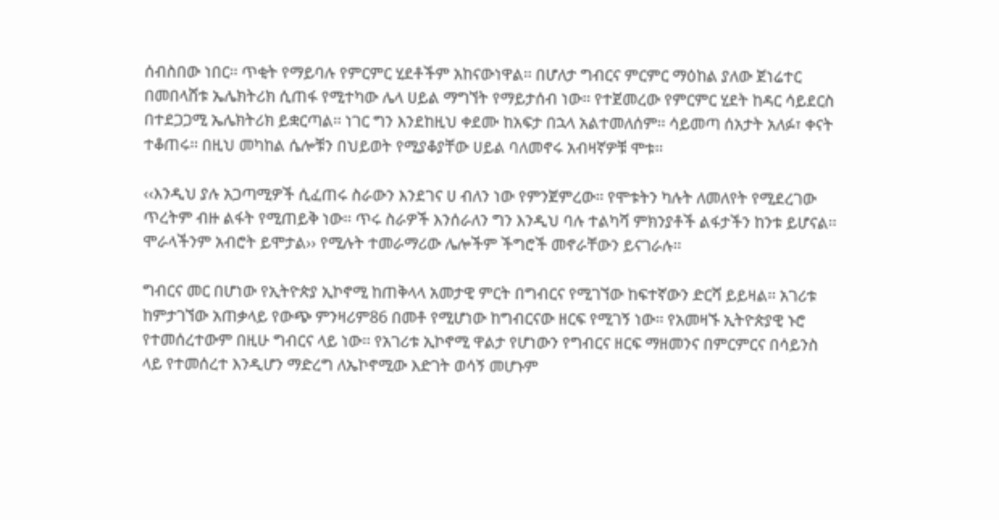ሰብስበው ነበር፡፡ ጥቂት የማይባሉ የምርምር ሂደቶችም አከናውነዋል፡፡ በሆለታ ግብርና ምርምር ማዕከል ያለው ጀነሬተር በመበላሸቱ ኤሌክትሪክ ሲጠፋ የሚተካው ሌላ ሀይል ማግኘት የማይታሰብ ነው፡፡ የተጀመረው የምርምር ሂደት ከዳር ሳይደርስ በተደጋጋሚ ኤሌክትሪክ ይቋርጣል፡፡ ነገር ግን እንደከዚህ ቀደሙ ከአፍታ በኋላ አልተመለሰም፡፡ ሳይመጣ ሰአታት አለፉ፣ ቀናት ተቆጠሩ፡፡ በዚህ መካከል ሴሎቹን በህይወት የሚያቆያቸው ሀይል ባለመኖሩ አብዛኛዎቹ ሞቱ፡፡

‹‹እንዲህ ያሉ አጋጣሚዎች ሲፈጠሩ ስራውን እንደገና ሀ ብለን ነው የምንጀምረው፡፡ የሞቱትን ካሉት ለመለየት የሚደረገው ጥረትም ብዙ ልፋት የሚጠይቅ ነው፡፡ ጥሩ ስራዎች እንሰራለን ግን እንዲህ ባሉ ተልካሻ ምክንያቶች ልፋታችን ከንቱ ይሆናል፡፡ ሞራላችንም አብሮት ይሞታል›› የሚሉት ተመራማሪው ሌሎችም ችግሮች መኖራቸውን ይናገራሉ፡፡

ግብርና መር በሆነው የኢትዮጵያ ኢኮኖሚ ከጠቅላላ አመታዊ ምርት በግብርና የሚገኘው ከፍተኛውን ድርሻ ይይዛል፡፡ አገሪቱ ከምታገኘው አጠቃላይ የውጭ ምንዛሪም86 በመቶ የሚሆነው ከግብርናው ዘርፍ የሚገኝ ነው፡፡ የአመዛኙ ኢትዮጵያዊ ኑሮ የተመሰረተውም በዚሁ ግብርና ላይ ነው፡፡ የአገሪቱ ኢኮኖሚ ዋልታ የሆነውን የግብርና ዘርፍ ማዘመንና በምርምርና በሳይንስ  ላይ የተመሰረተ እንዲሆን ማድረግ ለኤኮኖሚው እድገት ወሳኝ መሆኑም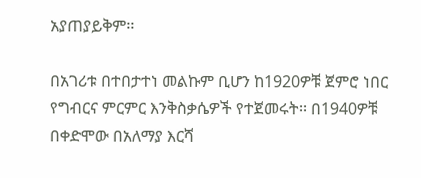አያጠያይቅም፡፡

በአገሪቱ በተበታተነ መልኩም ቢሆን ከ1920ዎቹ ጀምሮ ነበር የግብርና ምርምር እንቅስቃሴዎች የተጀመሩት፡፡ በ1940ዎቹ በቀድሞው በአለማያ እርሻ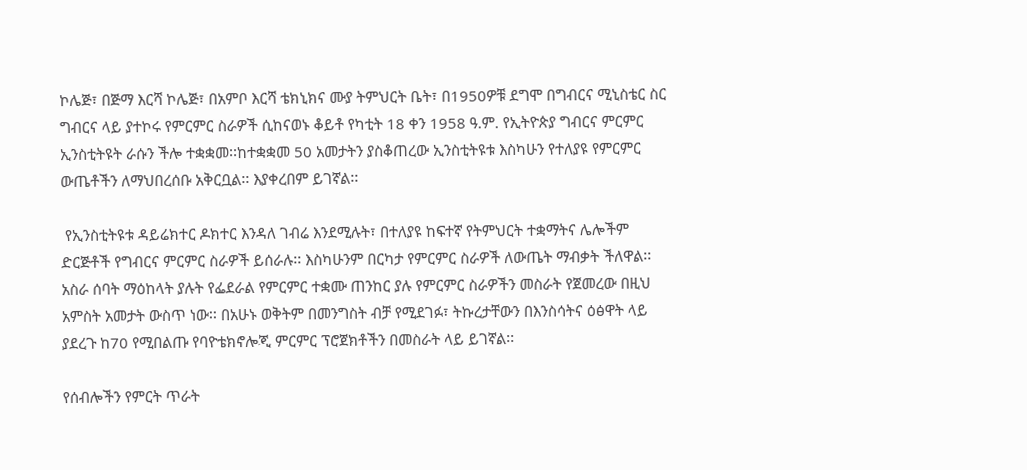ኮሌጅ፣ በጅማ እርሻ ኮሌጅ፣ በአምቦ እርሻ ቴክኒክና ሙያ ትምህርት ቤት፣ በ1950ዎቹ ደግሞ በግብርና ሚኒስቴር ስር ግብርና ላይ ያተኮሩ የምርምር ስራዎች ሲከናወኑ ቆይቶ የካቲት 18 ቀን 1958 ዓ.ም. የኢትዮጵያ ግብርና ምርምር ኢንስቲትዩት ራሱን ችሎ ተቋቋመ፡፡ከተቋቋመ 50 አመታትን ያስቆጠረው ኢንስቲትዩቱ እስካሁን የተለያዩ የምርምር ውጤቶችን ለማህበረሰቡ አቅርቧል፡፡ እያቀረበም ይገኛል፡፡

 የኢንስቲትዩቱ ዳይሬክተር ዶክተር እንዳለ ገብሬ እንደሚሉት፣ በተለያዩ ከፍተኛ የትምህርት ተቋማትና ሌሎችም ድርጅቶች የግብርና ምርምር ስራዎች ይሰራሉ፡፡ እስካሁንም በርካታ የምርምር ስራዎች ለውጤት ማብቃት ችለዋል፡፡ አስራ ሰባት ማዕከላት ያሉት የፌደራል የምርምር ተቋሙ ጠንከር ያሉ የምርምር ስራዎችን መስራት የጀመረው በዚህ አምስት አመታት ውስጥ ነው፡፡ በአሁኑ ወቅትም በመንግስት ብቻ የሚደገፉ፣ ትኩረታቸውን በእንስሳትና ዕፅዋት ላይ ያደረጉ ከ70 የሚበልጡ የባዮቴክኖሎጂ ምርምር ፕሮጀክቶችን በመስራት ላይ ይገኛል፡፡

የሰብሎችን የምርት ጥራት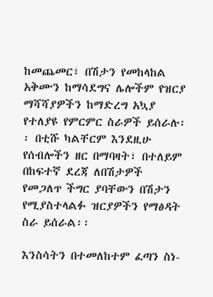ከመጨመር፣ በሽታን የመከላከል አቅሙን ከማሳደግና ሌሎችም የዝርያ ማሻሻያዎችን ከማድረግ አኳያ የተለያዩ የምርምር ስራዎች ይሰራሉ፡፡ በቲሹ ካልቸርም እንደዚሁ የሰብሎችን ዘር በማባዛት፣ በተለይም በከፍተኛ ደረጃ ለበሽታዎች የመጋለጥ ችግር ያባቸውን በሽታን የሚያስተላልፉ ዝርያዎችን የማፅዳት ስራ ይሰራል፡፡

እንስሳትን በተመለከተም ፈጣን ስነ-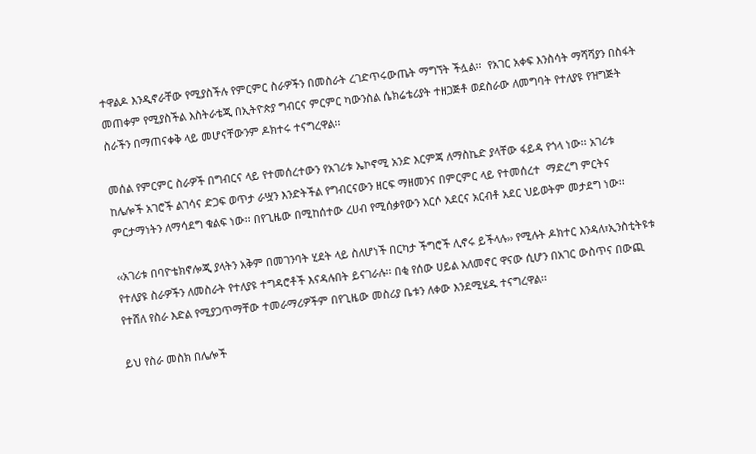ተዋልዶ እንዲኖራቸው የሚያስችሉ የምርምር ስራዎችን በመስራት ረገድጥሩውጤት ማግኘት ችሏል፡፡  የአገር አቀፍ እንስሳት ማሻሻያን በስፋት መጠቀም የሚያስችል እስትራቴጂ በኢትዮጵያ ግብርና ምርምር ካውንስል ሴክሬቴሪያት ተዘጋጅቶ ወደስራው ለመግባት የተለያዩ የዝግጅት ስራችን በማጠናቀቅ ላይ መሆናቸውንም ዶክተሩ ተናግረዋል፡፡

መሰል የምርምር ስራዎች በግብርና ላይ የተመሰረተውን የአገሪቱ ኤኮኖሚ አንድ እርምጃ ለማስኬድ ያላቸው ፋይዳ የጎላ ነው፡፡ አገሪቱ ከሌሎች አገሮች ልገሳና ድጋፍ ወጥታ ራሧን እንድትችል የግብርናውን ዘርፍ ማዘመንና በምርምር ላይ የተመሰረተ  ማድረግ ምርትና ምርታማነትን ለማሳደግ ቁልፍ ነው፡፡ በየጊዜው በሚከሰተው ረሀብ የሚሰቃየውን አርሶ አደርና አርብቶ አደር ህይወትም መታደግ ነው፡፡

‹‹አገሪቱ በባዮቴክኖሎጂ ያላትን አቅም በመገንባት ሂደት ላይ ስለሆነች በርካታ ችግሮች ሊኖሩ ይችላሉ›› የሚሉት ዶክተር እንዳለ፣ኢንስቲትዩቱ የተለያዩ ስራዎችን ለመስራት የተለያዩ ተግዳሮቶች እናዳሉበት ይናገራሉ፡፡ በቂ የሰው ሀይል አለመኖር ዋናው ሲሆን በአገር ውስጥና በውጪ የተሸለ የስራ እድል የሚያጋጥማቸው ተመራማሪዎችም በየጊዜው መስሪያ ቤቱን ለቀው እንደሚሄዱ ተናግረዋል፡፡

ይህ የስራ መስክ በሌሎች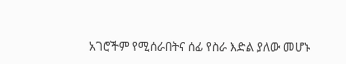አገሮችም የሚሰራበትና ሰፊ የስራ እድል ያለው መሆኑ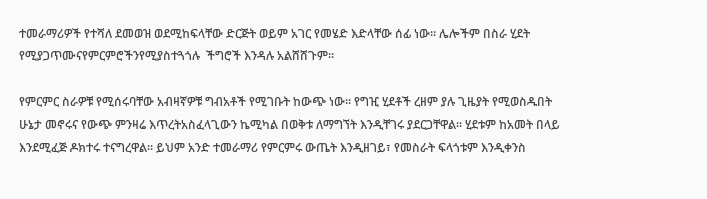ተመራማሪዎች የተሻለ ደመወዝ ወደሚከፍላቸው ድርጅት ወይም አገር የመሄድ እድላቸው ሰፊ ነው፡፡ ሌሎችም በስራ ሂደት የሚያጋጥሙናየምርምሮችንየሚያስተጓጎሉ  ችግሮች እንዳሉ አልሸሸጉም፡፡

የምርምር ስራዎቹ የሚሰሩባቸው አብዛኛዎቹ ግብአቶች የሚገቡት ከውጭ ነው፡፡ የግዢ ሂደቶች ረዘም ያሉ ጊዜያት የሚወስዱበት ሁኔታ መኖሩና የውጭ ምንዛሬ እጥረትአስፈላጊውን ኬሚካል በወቅቱ ለማግኘት እንዲቸገሩ ያደርጋቸዋል፡፡ ሂደቱም ከአመት በላይ እንደሚፈጅ ዶክተሩ ተናግረዋል፡፡ ይህም አንድ ተመራማሪ የምርምሩ ውጤት እንዲዘገይ፣ የመስራት ፍላጎቱም እንዲቀንስ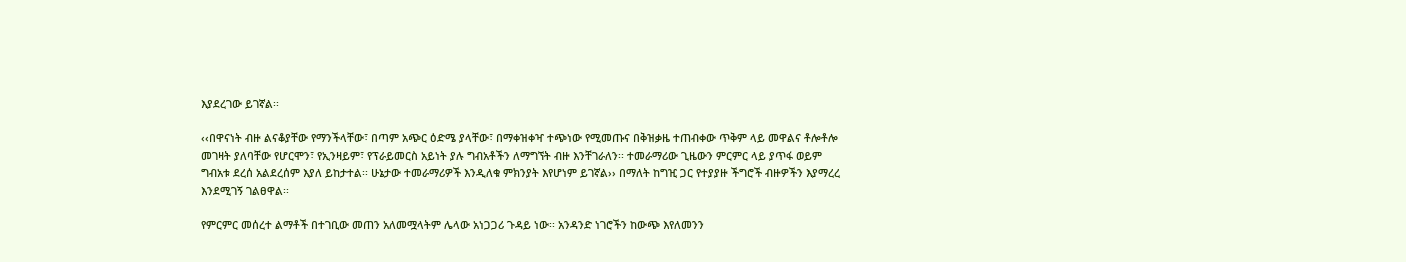እያደረገው ይገኛል፡፡

‹‹በዋናነት ብዙ ልናቆያቸው የማንችላቸው፣ በጣም አጭር ዕድሜ ያላቸው፣ በማቀዝቀዣ ተጭነው የሚመጡና በቅዝቃዜ ተጠብቀው ጥቅም ላይ መዋልና ቶሎቶሎ መገዛት ያለባቸው የሆርሞን፣ የኢንዛይም፣ የፕራይመርስ አይነት ያሉ ግብአቶችን ለማግኘት ብዙ እንቸገራለን፡፡ ተመራማሪው ጊዜውን ምርምር ላይ ያጥፋ ወይም ግብአቱ ደረሰ አልደረሰም እያለ ይከታተል፡፡ ሁኔታው ተመራማሪዎች እንዲለቁ ምክንያት እየሆነም ይገኛል›› በማለት ከግዢ ጋር የተያያዙ ችግሮች ብዙዎችን እያማረረ እንደሚገኝ ገልፀዋል፡፡

የምርምር መሰረተ ልማቶች በተገቢው መጠን አለመሟላትም ሌላው አነጋጋሪ ጉዳይ ነው፡፡ አንዳንድ ነገሮችን ከውጭ እየለመንን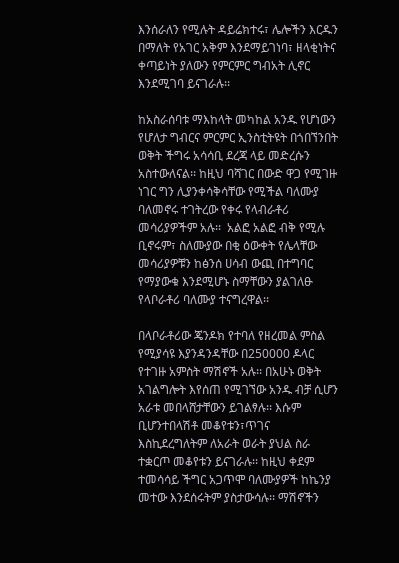እንሰራለን የሚሉት ዳይሬክተሩ፣ ሌሎችን እርዱን በማለት የአገር አቅም እንደማይገነባ፣ ዘላቂነትና ቀጣይነት ያለውን የምርምር ግብአት ሊኖር እንደሚገባ ይናገራሉ፡፡

ከአስራሰባቱ ማእከላት መካከል አንዱ የሆነውን የሆለታ ግብርና ምርምር ኢንስቲትዩት በጎበኘንበት ወቅት ችግሩ አሳሳቢ ደረጃ ላይ መድረሱን አስተውለናል፡፡ ከዚህ ባሻገር በውድ ዋጋ የሚገዙ ነገር ግን ሊያንቀሳቅሳቸው የሚችል ባለሙያ ባለመኖሩ ተገትረው የቀሩ የላብራቶሪ መሳሪያዎችም አሉ፡፡  አልፎ አልፎ ብቅ የሚሉ ቢኖሩም፣ ስለሙያው በቂ ዕውቀት የሌላቸው መሳሪያዎቹን ከፅንሰ ሀሳብ ውጪ በተግባር የማያውቁ እንደሚሆኑ ስማቸውን ያልገለፁ የላቦራቶሪ ባለሙያ ተናግረዋል፡፡

በላቦራቶሪው ጄንዶክ የተባለ የዘረመል ምስል የሚያሳዩ እያንዳንዳቸው በ250000 ዶላር የተገዙ አምስት ማሽኖች አሉ፡፡ በአሁኑ ወቅት አገልግሎት እየሰጠ የሚገኘው አንዱ ብቻ ሲሆን አራቱ መበላሸታቸውን ይገልፃሉ፡፡ እሱም ቢሆንተበላሽቶ መቆየቱን፣ጥገና እስኪደረግለትም ለአራት ወራት ያህል ስራ ተቋርጦ መቆየቱን ይናገራሉ፡፡ ከዚህ ቀደም ተመሳሳይ ችግር አጋጥሞ ባለሙያዎች ከኬንያ መተው እንደሰሩትም ያስታውሳሉ፡፡ ማሽኖችን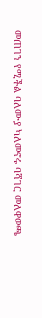መጠገን የሚችል ባለሙያ ካለመኖሩ ባሻገር መለዋወጫ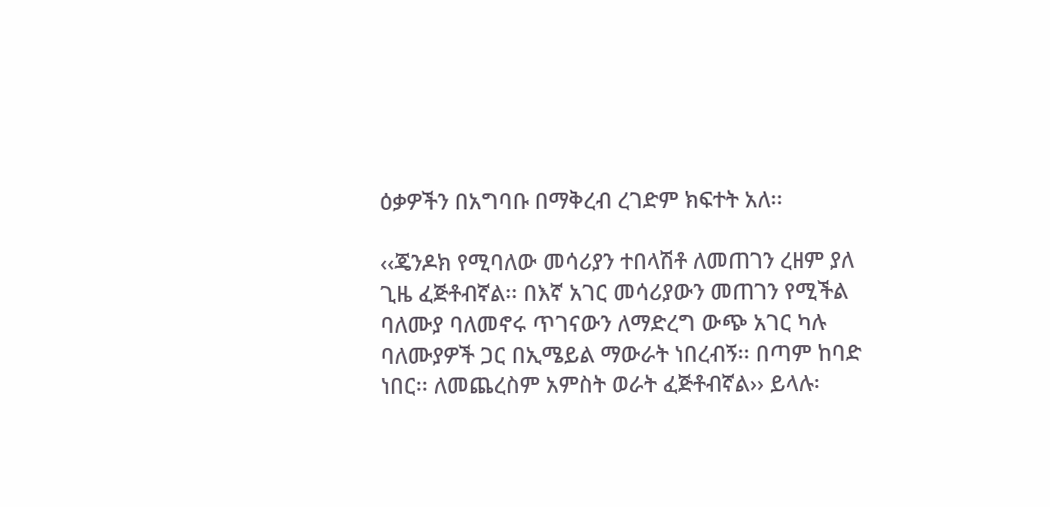ዕቃዎችን በአግባቡ በማቅረብ ረገድም ክፍተት አለ፡፡

‹‹ጄንዶክ የሚባለው መሳሪያን ተበላሽቶ ለመጠገን ረዘም ያለ ጊዜ ፈጅቶብኛል፡፡ በእኛ አገር መሳሪያውን መጠገን የሚችል ባለሙያ ባለመኖሩ ጥገናውን ለማድረግ ውጭ አገር ካሉ ባለሙያዎች ጋር በኢሜይል ማውራት ነበረብኝ፡፡ በጣም ከባድ ነበር፡፡ ለመጨረስም አምስት ወራት ፈጅቶብኛል›› ይላሉ፡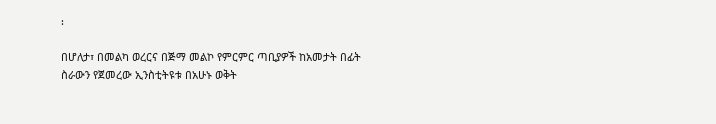፡

በሆለታ፣ በመልካ ወረርና በጅማ መልኮ የምርምር ጣቢያዎች ከአመታት በፊት ስራውን የጀመረው ኢንስቲትዩቱ በአሁኑ ወቅት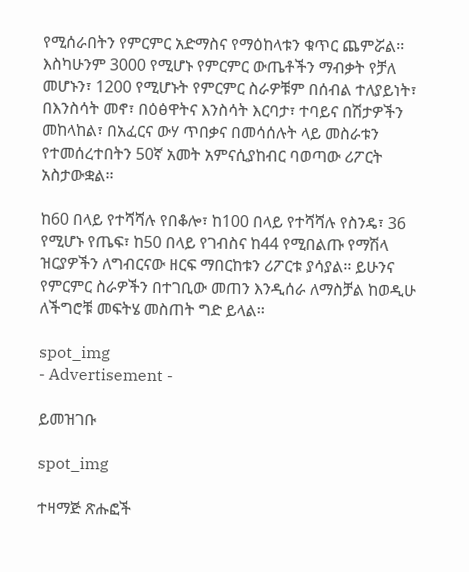የሚሰራበትን የምርምር አድማስና የማዕከላቱን ቁጥር ጨምሯል፡፡ እስካሁንም 3000 የሚሆኑ የምርምር ውጤቶችን ማብቃት የቻለ መሆኑን፣ 1200 የሚሆኑት የምርምር ስራዎቹም በሰብል ተለያይነት፣ በእንስሳት መኖ፣ በዕፅዋትና እንስሳት እርባታ፣ ተባይና በሽታዎችን መከላከል፣ በአፈርና ውሃ ጥበቃና በመሳሰሉት ላይ መስራቱን የተመሰረተበትን 50ኛ አመት አምናሲያከብር ባወጣው ሪፖርት አስታውቋል፡፡

ከ60 በላይ የተሻሻሉ የበቆሎ፣ ከ100 በላይ የተሻሻሉ የስንዴ፣ 36 የሚሆኑ የጤፍ፣ ከ50 በላይ የገብስና ከ44 የሚበልጡ የማሽላ ዝርያዎችን ለግብርናው ዘርፍ ማበርከቱን ሪፖርቱ ያሳያል፡፡ ይሁንና የምርምር ስራዎችን በተገቢው መጠን እንዲሰራ ለማስቻል ከወዲሁ ለችግሮቹ መፍትሄ መስጠት ግድ ይላል፡፡

spot_img
- Advertisement -

ይመዝገቡ

spot_img

ተዛማጅ ጽሑፎች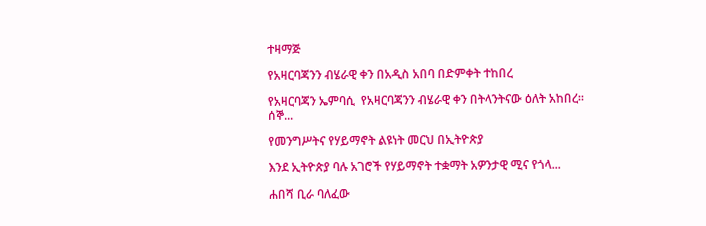ተዛማጅ

የአዛርባጃንን ብሄራዊ ቀን በአዲስ አበባ በድምቀት ተከበረ

የአዛርባጃን ኤምባሲ  የአዛርባጃንን ብሄራዊ ቀን በትላንትናው ዕለት አከበረ። ሰኞ...

የመንግሥትና የሃይማኖት ልዩነት መርህ በኢትዮጵያ

እንደ ኢትዮጵያ ባሉ አገሮች የሃይማኖት ተቋማት አዎንታዊ ሚና የጎላ...

ሐበሻ ቢራ ባለፈው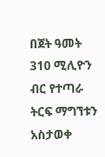በጀት ዓመት 310 ሚሊዮን ብር የተጣራ ትርፍ ማግኘቱን አስታወቀ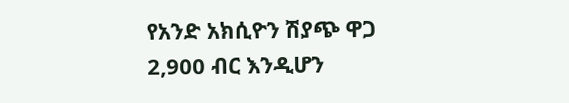የአንድ አክሲዮን ሽያጭ ዋጋ 2,900 ብር እንዲሆን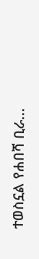ተወስኗል የሐበሻ ቢራ...